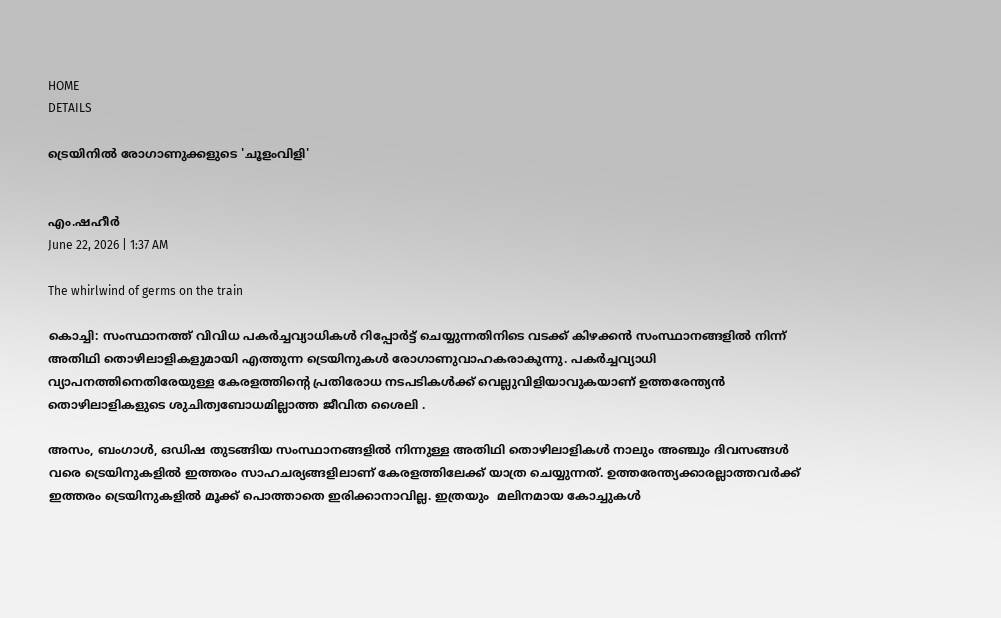HOME
DETAILS

ട്രെയിനിൽ രോഗാണുക്കളുടെ 'ചൂളംവിളി'


എം.ഷഹീര്‍
June 22, 2026 | 1:37 AM

The whirlwind of germs on the train

കൊച്ചി: സംസ്ഥാനത്ത് വിവിധ പകർച്ചവ്യാധികള്‍ റിപ്പോര്‍ട്ട് ചെയ്യുന്നതിനിടെ വടക്ക് കിഴക്കന്‍ സംസ്ഥാനങ്ങളില്‍ നിന്ന് അതിഥി തൊഴിലാളികളുമായി എത്തുന്ന ട്രെയിനുകള്‍ രോഗാണുവാഹകരാകുന്നു. പകര്‍ച്ചവ്യാധി വ്യാപനത്തിനെതിരേയുള്ള കേരളത്തിന്റെ പ്രതിരോധ നടപടികള്‍ക്ക് വെല്ലുവിളിയാവുകയാണ് ഉത്തരേന്ത്യന്‍ തൊഴിലാളികളുടെ ശുചിത്വബോധമില്ലാത്ത ജീവിത ശൈലി .

അസം, ബംഗാള്‍, ഒഡിഷ തുടങ്ങിയ സംസ്ഥാനങ്ങളില്‍ നിന്നുള്ള അതിഥി തൊഴിലാളികള്‍ നാലും അഞ്ചും ദിവസങ്ങള്‍ വരെ ട്രെയിനുകളില്‍ ഇത്തരം സാഹചര്യങ്ങളിലാണ് കേരളത്തിലേക്ക് യാത്ര ചെയ്യുന്നത്. ഉത്തരേന്ത്യക്കാരല്ലാത്തവര്‍ക്ക് ഇത്തരം ട്രെയിനുകളില്‍ മൂക്ക് പൊത്താതെ ഇരിക്കാനാവില്ല. ഇത്രയും  മലിനമായ കോച്ചുകള്‍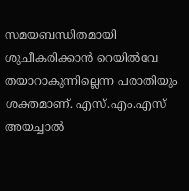സമയബന്ധിതമായി ശുചീകരിക്കാന്‍ റെയില്‍വേ തയാറാകുന്നില്ലെന്ന പരാതിയും ശക്തമാണ്. എസ്.എം.എസ് അയച്ചാല്‍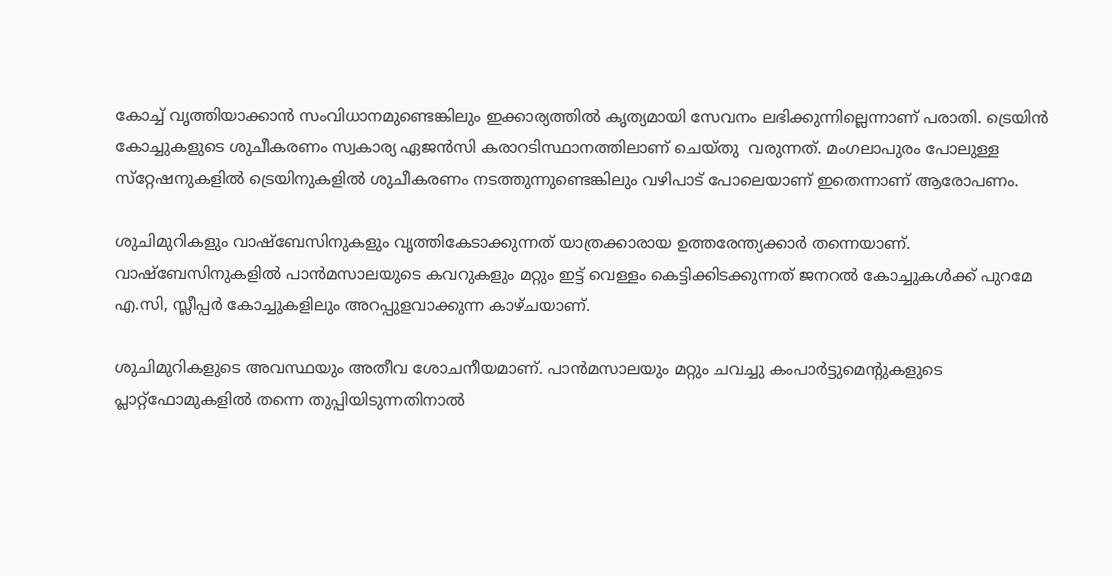കോച്ച് വൃത്തിയാക്കാന്‍ സംവിധാനമുണ്ടെങ്കിലും ഇക്കാര്യത്തില്‍ കൃത്യമായി സേവനം ലഭിക്കുന്നില്ലെന്നാണ് പരാതി. ട്രെയിൻ കോച്ചുകളുടെ ശുചീകരണം സ്വകാര്യ ഏജന്‍സി കരാറടിസ്ഥാനത്തിലാണ് ചെയ്തു  വരുന്നത്. മംഗലാപുരം പോലുള്ള സ്‌റ്റേഷനുകളില്‍ ട്രെയിനുകളില്‍ ശുചീകരണം നടത്തുന്നുണ്ടെങ്കിലും വഴിപാട് പോലെയാണ് ഇതെന്നാണ് ആരോപണം.

ശുചിമുറികളും വാഷ്‌ബേസിനുകളും വൃത്തികേടാക്കുന്നത് യാത്രക്കാരായ ഉത്തരേന്ത്യക്കാര്‍ തന്നെയാണ്. വാഷ്‌ബേസിനുകളില്‍ പാന്‍മസാലയുടെ കവറുകളും മറ്റും ഇട്ട് വെള്ളം കെട്ടിക്കിടക്കുന്നത് ജനറല്‍ കോച്ചുകള്‍ക്ക് പുറമേ എ.സി, സ്ലീപ്പര്‍ കോച്ചുകളിലും അറപ്പുളവാക്കുന്ന കാഴ്ചയാണ്.

ശുചിമുറികളുടെ അവസ്ഥയും അതീവ ശോചനീയമാണ്. പാന്‍മസാലയും മറ്റും ചവച്ചു കംപാര്‍ട്ടുമെന്റുകളുടെ പ്ലാറ്റ്‌ഫോമുകളില്‍ തന്നെ തുപ്പിയിടുന്നതിനാല്‍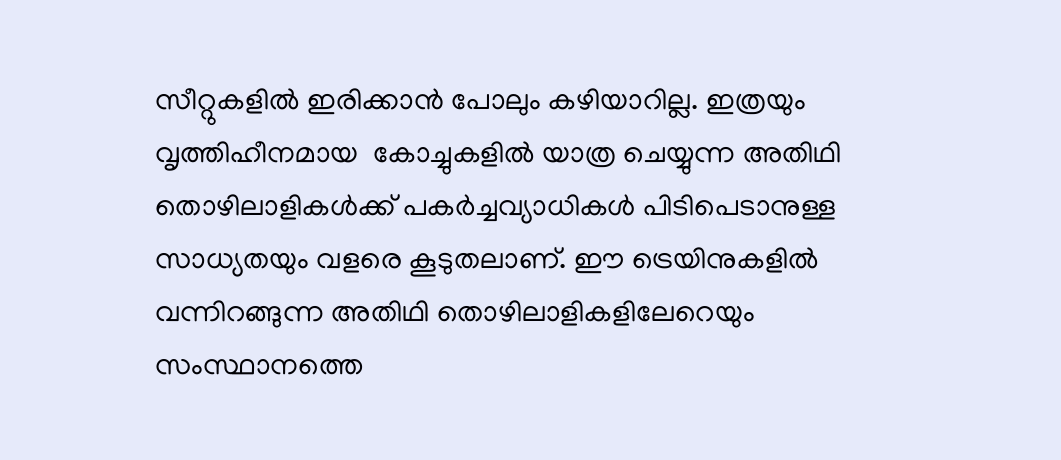സീറ്റുകളില്‍ ഇരിക്കാന്‍ പോലും കഴിയാറില്ല. ഇത്രയും വൃത്തിഹീനമായ  കോച്ചുകളില്‍ യാത്ര ചെയ്യുന്ന അതിഥി തൊഴിലാളികള്‍ക്ക് പകര്‍ച്ചവ്യാധികള്‍ പിടിപെടാനുള്ള സാധ്യതയും വളരെ കൂടുതലാണ്. ഈ ട്രെയിനുകളില്‍ വന്നിറങ്ങുന്ന അതിഥി തൊഴിലാളികളിലേറെയും സംസ്ഥാനത്തെ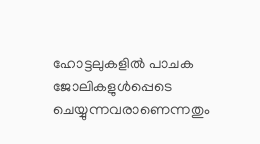ഹോട്ടലുകളില്‍ പാചക ജോലികളുള്‍പ്പെടെ ചെയ്യുന്നവരാണെന്നതും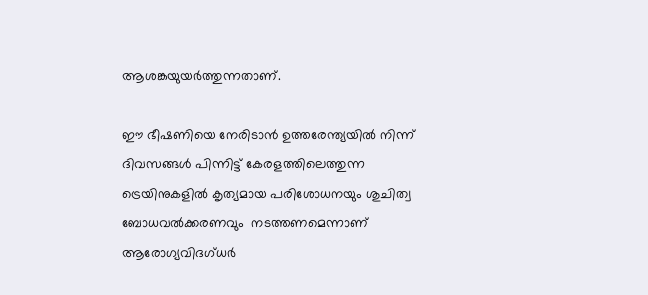ആശങ്കയുയര്‍ത്തുന്നതാണ്.

ഈ ഭീഷണിയെ നേരിടാന്‍ ഉത്തരേന്ത്യയില്‍ നിന്ന് ദിവസങ്ങള്‍ പിന്നിട്ട് കേരളത്തിലെത്തുന്ന ട്രെയിനുകളില്‍ കൃത്യമായ പരിശോധനയും ശുചിത്വ ബോധവൽക്കരണവും  നടത്തണമെന്നാണ് ആരോഗ്യവിദഗ്ധര്‍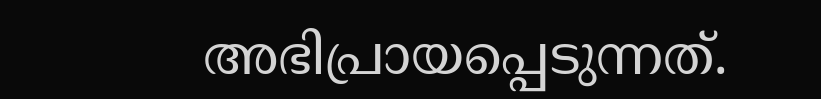അഭിപ്രായപ്പെടുന്നത്.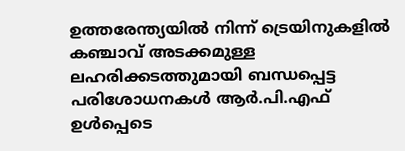ഉത്തരേന്ത്യയില്‍ നിന്ന് ട്രെയിനുകളില്‍ കഞ്ചാവ് അടക്കമുള്ള ലഹരിക്കടത്തുമായി ബന്ധപ്പെട്ട പരിശോധനകള്‍ ആര്‍.പി.എഫ് ഉള്‍പ്പെടെ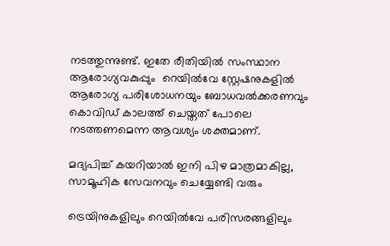നടത്തുന്നുണ്ട്. ഇതേ രീതിയില്‍ സംസ്ഥാന ആരോഗ്യവകുപ്പും  റെയില്‍വേ സ്റ്റേഷനുകളില്‍ ആരോഗ്യ പരിശോധനയും ബോധവല്‍ക്കരണവും കൊവിഡ് കാലത്ത് ചെയ്തത് പോലെ നടത്തണമെന്ന ആവശ്യം ശക്തമാണ്.

മദ്യപിച്ച് കയറിയാൽ ഇനി പിഴ മാത്രമാകില്ല, സാമൂഹിക സേവനവും ചെയ്യേണ്ടി വരും

ട്രെയിനുകളിലും റെയില്‍വേ പരിസരങ്ങളിലും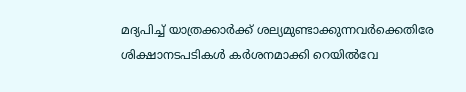മദ്യപിച്ച് യാത്രക്കാര്‍ക്ക് ശല്യമുണ്ടാക്കുന്നവര്‍ക്കെതിരേ ശിക്ഷാനടപടികള്‍ കര്‍ശനമാക്കി റെയില്‍വേ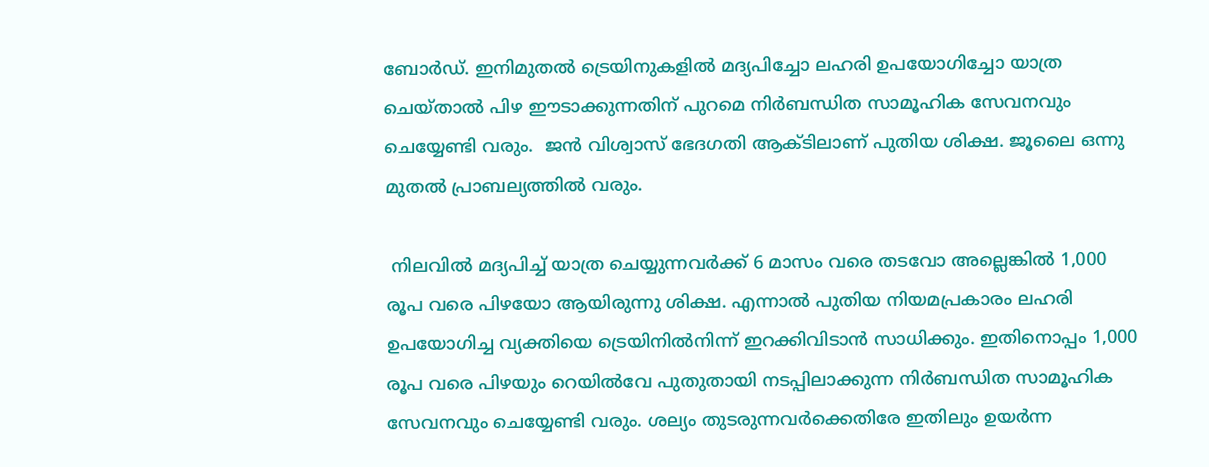ബോര്‍ഡ്. ഇനിമുതല്‍ ട്രെയിനുകളില്‍ മദ്യപിച്ചോ ലഹരി ഉപയോഗിച്ചോ യാത്ര ചെയ്താല്‍ പിഴ ഈടാക്കുന്നതിന് പുറമെ നിര്‍ബന്ധിത സാമൂഹിക സേവനവും ചെയ്യേണ്ടി വരും.  ജന്‍ വിശ്വാസ് ഭേദഗതി ആക്ടിലാണ് പുതിയ ശിക്ഷ. ജൂലൈ ഒന്നു മുതല്‍ പ്രാബല്യത്തില്‍ വരും.

 നിലവില്‍ മദ്യപിച്ച് യാത്ര ചെയ്യുന്നവര്‍ക്ക് 6 മാസം വരെ തടവോ അല്ലെങ്കില്‍ 1,000 രൂപ വരെ പിഴയോ ആയിരുന്നു ശിക്ഷ. എന്നാല്‍ പുതിയ നിയമപ്രകാരം ലഹരി ഉപയോഗിച്ച വ്യക്തിയെ ട്രെയിനില്‍നിന്ന് ഇറക്കിവിടാന്‍ സാധിക്കും. ഇതിനൊപ്പം 1,000 രൂപ വരെ പിഴയും റെയില്‍വേ പുതുതായി നടപ്പിലാക്കുന്ന നിർബന്ധിത സാമൂഹിക സേവനവും ചെയ്യേണ്ടി വരും. ശല്യം തുടരുന്നവര്‍ക്കെതിരേ ഇതിലും ഉയര്‍ന്ന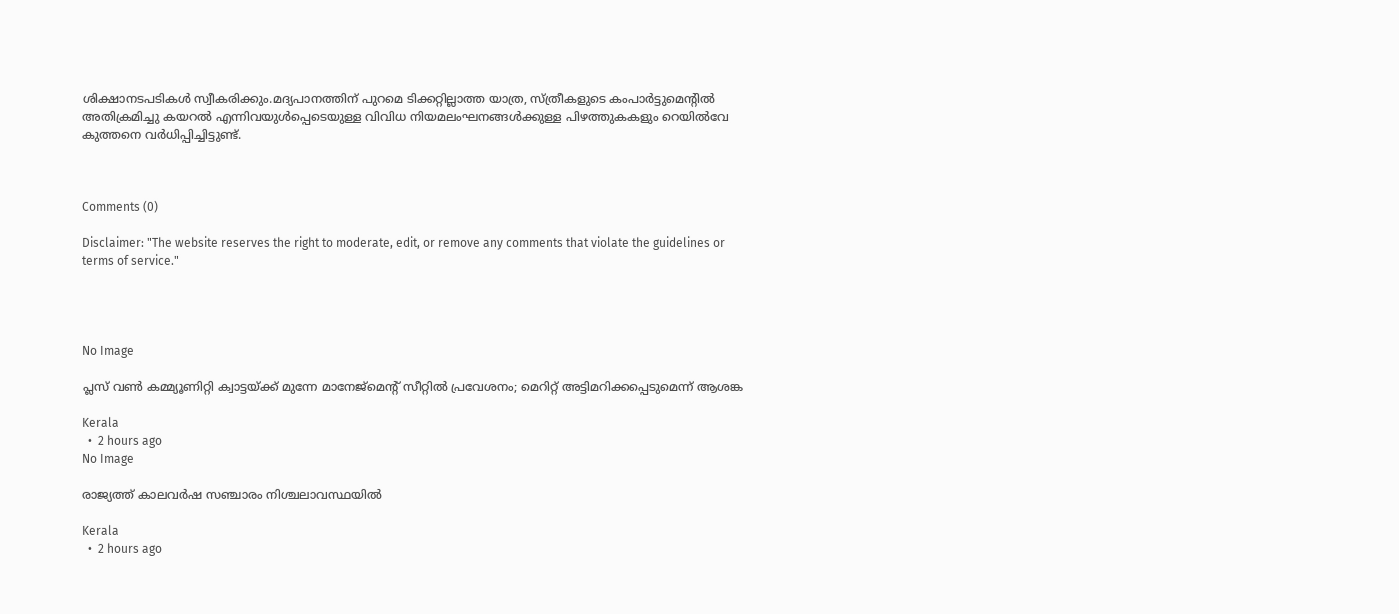ശിക്ഷാനടപടികള്‍ സ്വീകരിക്കും.മദ്യപാനത്തിന് പുറമെ ടിക്കറ്റില്ലാത്ത യാത്ര, സ്ത്രീകളുടെ കംപാര്‍ട്ടുമെന്റില്‍ അതിക്രമിച്ചു കയറല്‍ എന്നിവയുള്‍പ്പെടെയുള്ള വിവിധ നിയമലംഘനങ്ങള്‍ക്കുള്ള പിഴത്തുകകളും റെയില്‍വേ കുത്തനെ വർധിപ്പിച്ചിട്ടുണ്ട്.



Comments (0)

Disclaimer: "The website reserves the right to moderate, edit, or remove any comments that violate the guidelines or terms of service."




No Image

പ്ലസ് വൺ കമ്മ്യൂണിറ്റി ക്വാട്ടയ്ക്ക് മുന്നേ മാനേജ്മെൻ്റ് സീറ്റിൽ പ്രവേശനം; മെറിറ്റ് അട്ടിമറിക്കപ്പെടുമെന്ന് ആശങ്ക

Kerala
  •  2 hours ago
No Image

രാജ്യത്ത് കാലവർഷ സഞ്ചാരം നിശ്ചലാവസ്ഥയിൽ

Kerala
  •  2 hours ago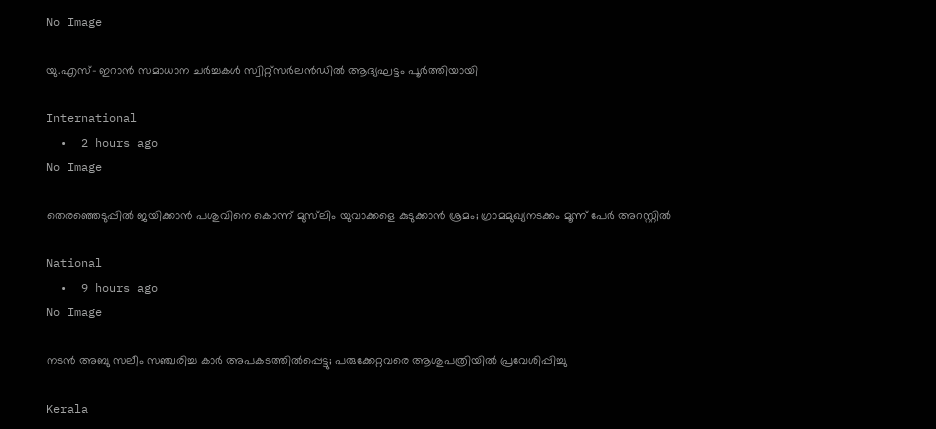No Image

യു.എസ്- ഇറാന്‍ സമാധാന ചര്‍ച്ചകള്‍ സ്വിറ്റ്‌സര്‍ലന്‍ഡില്‍ ആദ്യഘട്ടം പൂർത്തിയായി

International
  •  2 hours ago
No Image

തെരഞ്ഞെടുപ്പിൽ ജയിക്കാൻ പശുവിനെ കൊന്ന് മുസ്‍ലിം യുവാക്കളെ കുടുക്കാൻ ശ്രമം; ഗ്രാമമുഖ്യനടക്കം മൂന്ന് പേർ അറസ്റ്റിൽ

National
  •  9 hours ago
No Image

നടൻ അബു സലീം സഞ്ചരിച്ച കാർ അപകടത്തിൽപ്പെട്ടു; പരുക്കേറ്റവരെ ആശുപത്രിയിൽ പ്രവേശിപ്പിച്ചു

Kerala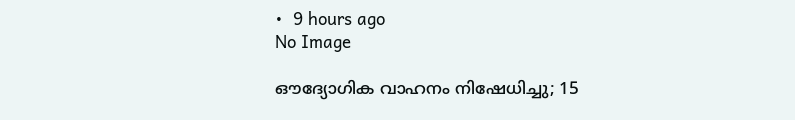•  9 hours ago
No Image

ഔദ്യോഗിക വാഹനം നിഷേധിച്ചു; 15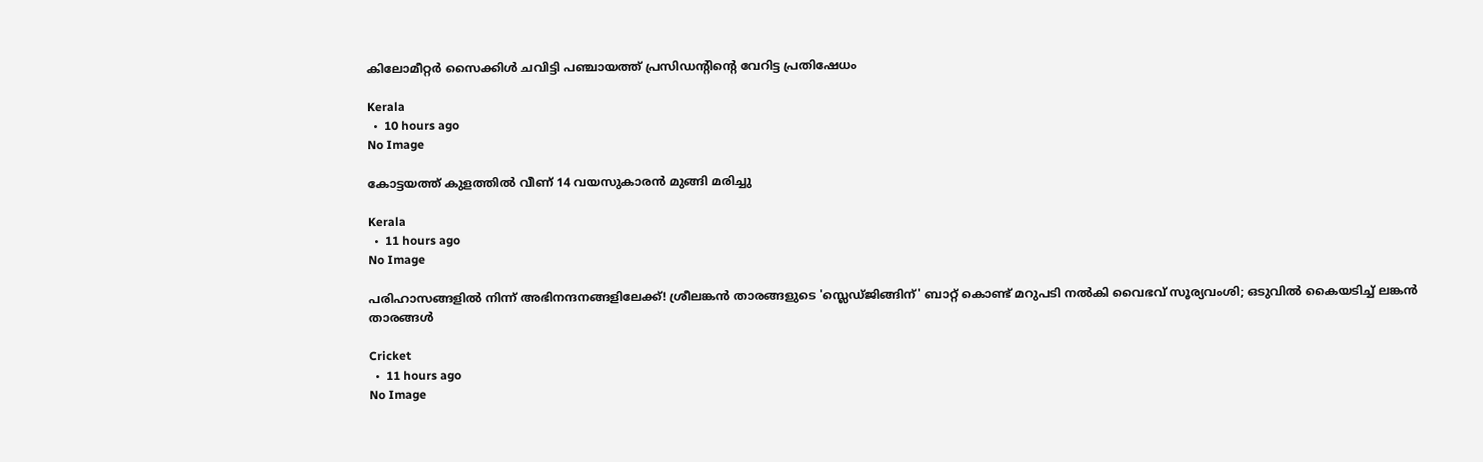കിലോമീറ്റർ സൈക്കിൾ ചവിട്ടി പഞ്ചായത്ത് പ്രസിഡന്റിന്റെ വേറിട്ട പ്രതിഷേധം

Kerala
  •  10 hours ago
No Image

കോട്ടയത്ത് കുളത്തിൽ വീണ് 14 വയസുകാരൻ മുങ്ങി മരിച്ചു

Kerala
  •  11 hours ago
No Image

പരിഹാസങ്ങളിൽ നിന്ന് അഭിനന്ദനങ്ങളിലേക്ക്! ശ്രീലങ്കൻ താരങ്ങളുടെ 'സ്ലെഡ്ജിങ്ങിന്' ബാറ്റ് കൊണ്ട് മറുപടി നൽകി വൈഭവ് സൂര്യവംശി; ഒടുവിൽ കൈയടിച്ച് ലങ്കൻ താരങ്ങൾ

Cricket
  •  11 hours ago
No Image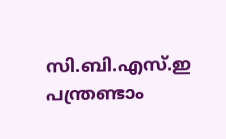സി.ബി.എസ്.ഇ പന്ത്രണ്ടാം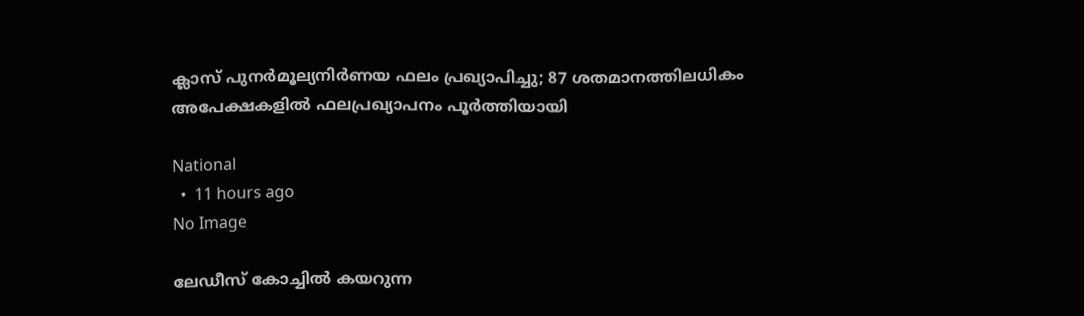ക്ലാസ് പുനർമൂല്യനിർണയ ഫലം പ്രഖ്യാപിച്ചു; 87 ശതമാനത്തിലധികം അപേക്ഷകളിൽ ഫലപ്രഖ്യാപനം പൂർത്തിയായി

National
  •  11 hours ago
No Image

ലേഡീസ് കോച്ചിൽ കയറുന്ന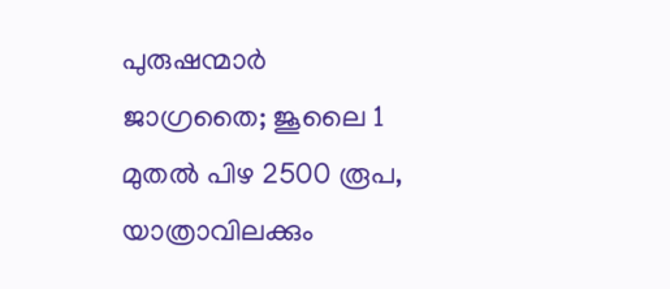പുരുഷന്മാർ ജാഗ്രതൈ; ജൂലൈ 1 മുതൽ പിഴ 2500 രൂപ, യാത്രാവിലക്കും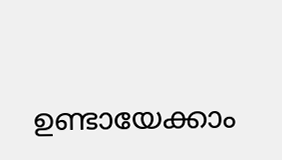ഉണ്ടായേക്കാം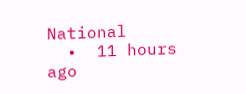National
  •  11 hours ago